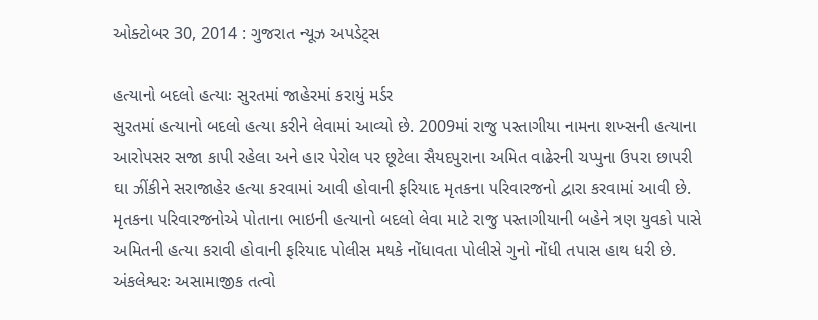ઓક્ટોબર 30, 2014 : ગુજરાત ન્યૂઝ અપડેટ્સ

હત્યાનો બદલો હત્યાઃ સુરતમાં જાહેરમાં કરાયું મર્ડર
સુરતમાં હત્યાનો બદલો હત્યા કરીને લેવામાં આવ્યો છે. 2009માં રાજુ પસ્તાગીયા નામના શખ્સની હત્યાના આરોપસર સજા કાપી રહેલા અને હાર પેરોલ પર છૂટેલા સૈયદપુરાના અમિત વાઢેરની ચપ્પુના ઉપરા છાપરી ઘા ઝીંકીને સરાજાહેર હત્યા કરવામાં આવી હોવાની ફરિયાદ મૃતકના પરિવારજનો દ્વારા કરવામાં આવી છે. મૃતકના પરિવારજનોએ પોતાના ભાઇની હત્યાનો બદલો લેવા માટે રાજુ પસ્તાગીયાની બહેને ત્રણ યુવકો પાસે અમિતની હત્યા કરાવી હોવાની ફરિયાદ પોલીસ મથકે નોંધાવતા પોલીસે ગુનો નોંધી તપાસ હાથ ધરી છે.
અંકલેશ્વરઃ અસામાજીક તત્વો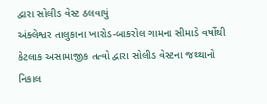દ્વારા સોલીડ વેસ્ટ ઠલવાયું
અંક્લેશ્વર તાલુકાના ખારોડ-બાકરોલ ગામના સીમાડે વર્ષોથી કેટલાક અસામાજીક તત્વો દ્વારા સોલીડ વેસ્ટના જથ્થાનો નિકાલ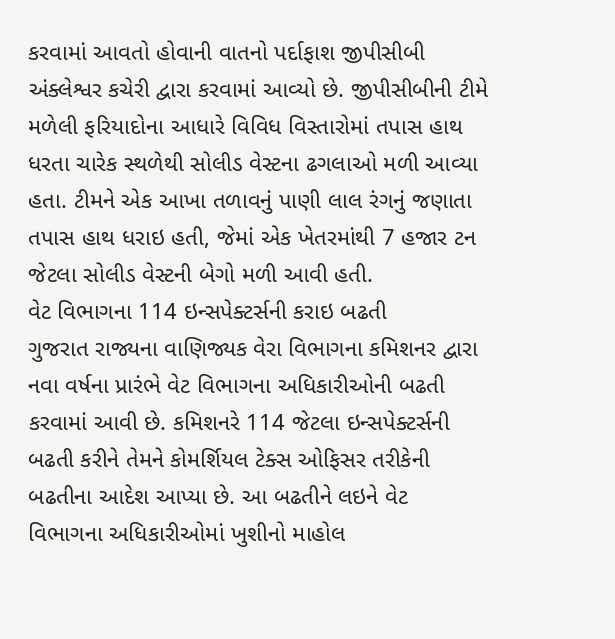કરવામાં આવતો હોવાની વાતનો પર્દાફાશ જીપીસીબી અંક્લેશ્વર કચેરી દ્વારા કરવામાં આવ્યો છે. જીપીસીબીની ટીમે મળેલી ફરિયાદોના આધારે વિવિધ વિસ્તારોમાં તપાસ હાથ ધરતા ચારેક સ્થળેથી સોલીડ વેસ્ટના ઢગલાઓ મળી આવ્યા હતા. ટીમને એક આખા તળાવનું પાણી લાલ રંગનું જણાતા તપાસ હાથ ધરાઇ હતી, જેમાં એક ખેતરમાંથી 7 હજાર ટન જેટલા સોલીડ વેસ્ટની બેગો મળી આવી હતી.
વેટ વિભાગના 114 ઇન્સપેક્ટર્સની કરાઇ બઢતી
ગુજરાત રાજ્યના વાણિજ્યક વેરા વિભાગના કમિશનર દ્વારા નવા વર્ષના પ્રારંભે વેટ વિભાગના અધિકારીઓની બઢતી કરવામાં આવી છે. કમિશનરે 114 જેટલા ઇન્સપેક્ટર્સની બઢતી કરીને તેમને કોમર્શિયલ ટેક્સ ઓફિસર તરીકેની બઢતીના આદેશ આપ્યા છે. આ બઢતીને લઇને વેટ વિભાગના અધિકારીઓમાં ખુશીનો માહોલ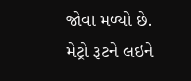જોવા મળ્યો છે.
મેટ્રો રૂટને લઇને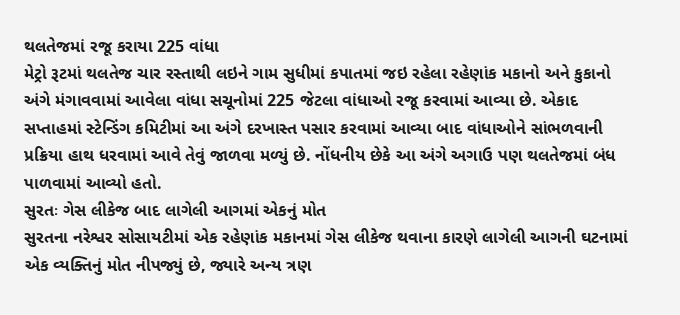થલતેજમાં રજૂ કરાયા 225 વાંધા
મેટ્રો રૂટમાં થલતેજ ચાર રસ્તાથી લઇને ગામ સુધીમાં કપાતમાં જઇ રહેલા રહેણાંક મકાનો અને કુકાનો અંગે મંગાવવામાં આવેલા વાંધા સચૂનોમાં 225 જેટલા વાંધાઓ રજૂ કરવામાં આવ્યા છે. એકાદ સપ્તાહમાં સ્ટેન્ડિંગ કમિટીમાં આ અંગે દરખાસ્ત પસાર કરવામાં આવ્યા બાદ વાંધાઓને સાંભળવાની પ્રક્રિયા હાથ ધરવામાં આવે તેવું જાળવા મળ્યું છે. નોંધનીય છેકે આ અંગે અગાઉ પણ થલતેજમાં બંધ પાળવામાં આવ્યો હતો.
સુરતઃ ગેસ લીકેજ બાદ લાગેલી આગમાં એકનું મોત
સુરતના નરેશ્વર સોસાયટીમાં એક રહેણાંક મકાનમાં ગેસ લીકેજ થવાના કારણે લાગેલી આગની ઘટનામાં એક વ્યક્તિનું મોત નીપજ્યું છે, જ્યારે અન્ય ત્રણ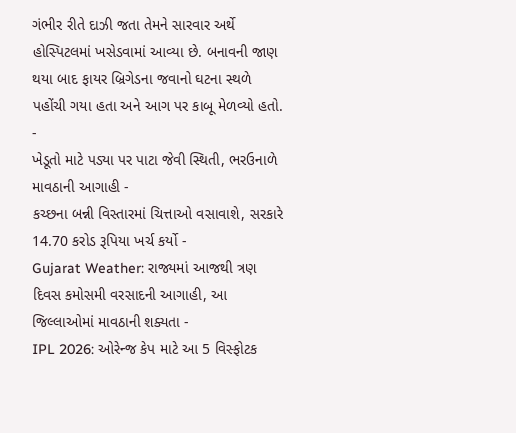ગંભીર રીતે દાઝી જતા તેમને સારવાર અર્થે હોસ્પિટલમાં ખસેડવામાં આવ્યા છે. બનાવની જાણ થયા બાદ ફાયર બ્રિગેડના જવાનો ઘટના સ્થળે પહોંચી ગયા હતા અને આગ પર કાબૂ મેળવ્યો હતો.
-
ખેડૂતો માટે પડ્યા પર પાટા જેવી સ્થિતી, ભરઉનાળે માવઠાની આગાહી -
કચ્છના બન્ની વિસ્તારમાં ચિત્તાઓ વસાવાશે, સરકારે 14.70 કરોડ રૂપિયા ખર્ચ કર્યો -
Gujarat Weather: રાજ્યમાં આજથી ત્રણ દિવસ કમોસમી વરસાદની આગાહી, આ જિલ્લાઓમાં માવઠાની શક્યતા -
IPL 2026: ઓરેન્જ કેપ માટે આ 5 વિસ્ફોટક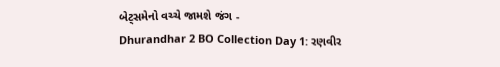બેટ્સમેનો વચ્ચે જામશે જંગ -
Dhurandhar 2 BO Collection Day 1: રણવીર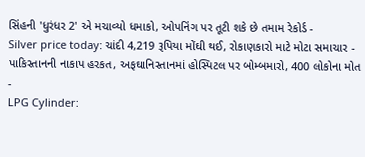સિંહની 'ધુરંધર 2' એ મચાવ્યો ધમાકો, ઓપનિંગ પર તૂટી શકે છે તમામ રેકોર્ડ -
Silver price today: ચાંદી 4,219 રૂપિયા મોંઘી થઈ, રોકાણકારો માટે મોટા સમાચાર -
પાકિસ્તાનની નાકાપ હરકત, અફઘાનિસ્તાનમાં હોસ્પિટલ પર બોમ્બમારો, 400 લોકોના મોત -
LPG Cylinder: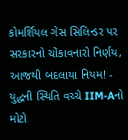કોમર્શિયલ ગેસ સિલિન્ડર પર સરકારનો ચોંકાવનારો નિર્ણય, આજથી બદલાયા નિયમ! -
યુદ્ધની સ્થિતિ વચ્ચે IIM-Aનો મોટો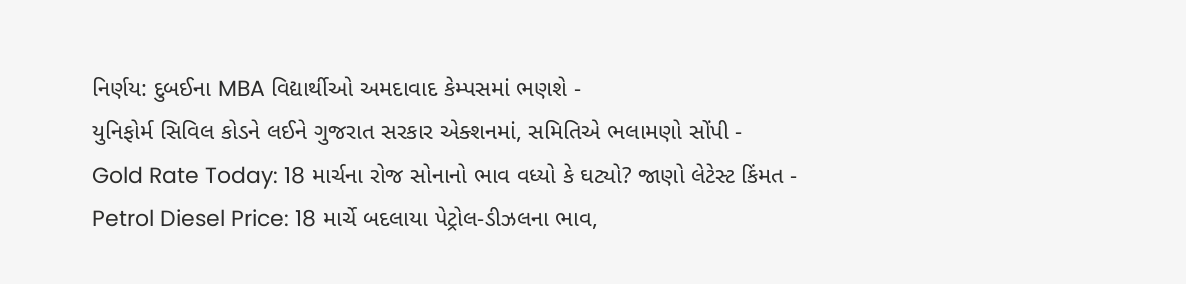નિર્ણય: દુબઈના MBA વિદ્યાર્થીઓ અમદાવાદ કેમ્પસમાં ભણશે -
યુનિફોર્મ સિવિલ કોડને લઈને ગુજરાત સરકાર એક્શનમાં, સમિતિએ ભલામણો સોંપી -
Gold Rate Today: 18 માર્ચના રોજ સોનાનો ભાવ વધ્યો કે ઘટ્યો? જાણો લેટેસ્ટ કિંમત -
Petrol Diesel Price: 18 માર્ચે બદલાયા પેટ્રોલ-ડીઝલના ભાવ,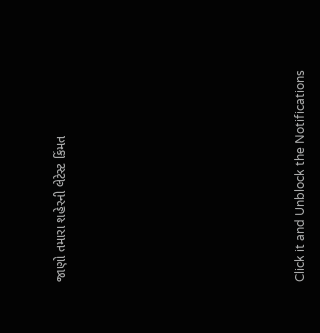જાણો તમારા શહેરની લેટેસ્ટ કિંમત












Click it and Unblock the Notifications